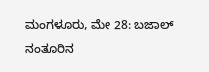ಮಂಗಳೂರು, ಮೇ 28: ಬಜಾಲ್ ನಂತೂರಿನ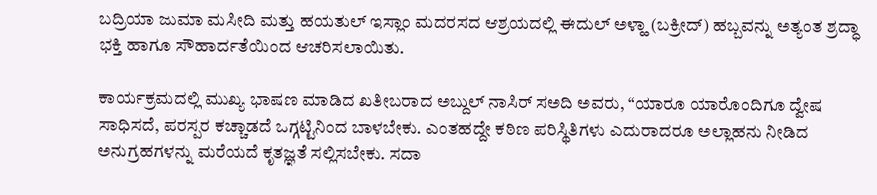ಬದ್ರಿಯಾ ಜುಮಾ ಮಸೀದಿ ಮತ್ತು ಹಯತುಲ್ ಇಸ್ಲಾಂ ಮದರಸದ ಆಶ್ರಯದಲ್ಲಿ ಈದುಲ್ ಅಳ್ಹಾ (ಬಕ್ರೀದ್) ಹಬ್ಬವನ್ನು ಅತ್ಯಂತ ಶ್ರದ್ಧಾ ಭಕ್ತಿ ಹಾಗೂ ಸೌಹಾರ್ದತೆಯಿಂದ ಆಚರಿಸಲಾಯಿತು.

ಕಾರ್ಯಕ್ರಮದಲ್ಲಿ ಮುಖ್ಯ ಭಾಷಣ ಮಾಡಿದ ಖತೀಬರಾದ ಅಬ್ದುಲ್ ನಾಸಿರ್ ಸಅದಿ ಅವರು, “ಯಾರೂ ಯಾರೊಂದಿಗೂ ದ್ವೇಷ ಸಾಧಿಸದೆ, ಪರಸ್ಪರ ಕಚ್ಚಾಡದೆ ಒಗ್ಗಟ್ಟಿನಿಂದ ಬಾಳಬೇಕು. ಎಂತಹದ್ದೇ ಕಠಿಣ ಪರಿಸ್ಥಿತಿಗಳು ಎದುರಾದರೂ ಅಲ್ಲಾಹನು ನೀಡಿದ ಅನುಗ್ರಹಗಳನ್ನು ಮರೆಯದೆ ಕೃತಜ್ಞತೆ ಸಲ್ಲಿಸಬೇಕು. ಸದಾ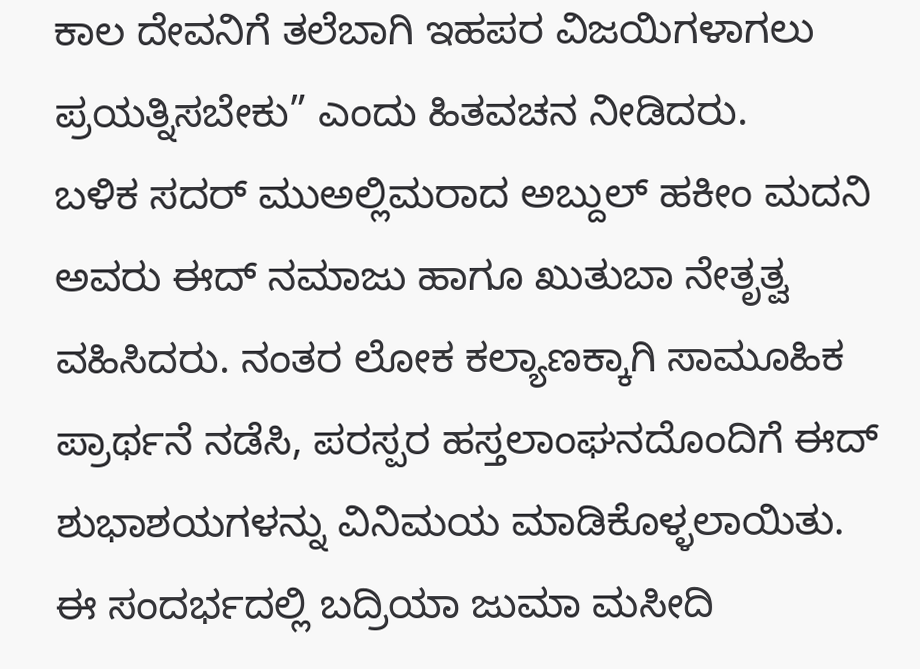ಕಾಲ ದೇವನಿಗೆ ತಲೆಬಾಗಿ ಇಹಪರ ವಿಜಯಿಗಳಾಗಲು ಪ್ರಯತ್ನಿಸಬೇಕು” ಎಂದು ಹಿತವಚನ ನೀಡಿದರು.
ಬಳಿಕ ಸದರ್ ಮುಅಲ್ಲಿಮರಾದ ಅಬ್ದುಲ್ ಹಕೀಂ ಮದನಿ ಅವರು ಈದ್ ನಮಾಜು ಹಾಗೂ ಖುತುಬಾ ನೇತೃತ್ವ ವಹಿಸಿದರು. ನಂತರ ಲೋಕ ಕಲ್ಯಾಣಕ್ಕಾಗಿ ಸಾಮೂಹಿಕ ಪ್ರಾರ್ಥನೆ ನಡೆಸಿ, ಪರಸ್ಪರ ಹಸ್ತಲಾಂಘನದೊಂದಿಗೆ ಈದ್ ಶುಭಾಶಯಗಳನ್ನು ವಿನಿಮಯ ಮಾಡಿಕೊಳ್ಳಲಾಯಿತು.
ಈ ಸಂದರ್ಭದಲ್ಲಿ ಬದ್ರಿಯಾ ಜುಮಾ ಮಸೀದಿ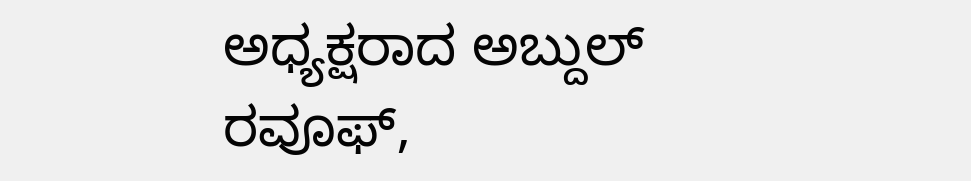ಅಧ್ಯಕ್ಷರಾದ ಅಬ್ದುಲ್ ರವೂಫ್,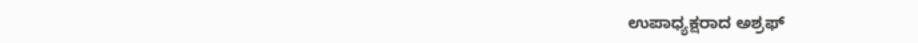ಉಪಾಧ್ಯಕ್ಷರಾದ ಅಶ್ರಫ್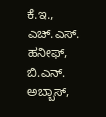ಕೆ.ಇ., ಎಚ್.ಎಸ್. ಹನೀಫ್, ಬಿ.ಎನ್. ಅಬ್ಬಾಸ್,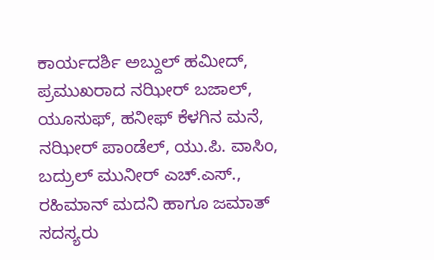ಕಾರ್ಯದರ್ಶಿ ಅಬ್ದುಲ್ ಹಮೀದ್, ಪ್ರಮುಖರಾದ ನಝೀರ್ ಬಜಾಲ್, ಯೂಸುಫ್, ಹನೀಫ್ ಕೆಳಗಿನ ಮನೆ, ನಝೀರ್ ಪಾಂಡೆಲ್, ಯು.ಪಿ. ವಾಸಿಂ, ಬದ್ರುಲ್ ಮುನೀರ್ ಎಚ್.ಎಸ್., ರಹಿಮಾನ್ ಮದನಿ ಹಾಗೂ ಜಮಾತ್ ಸದಸ್ಯರು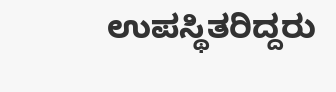ಉಪಸ್ಥಿತರಿದ್ದರು